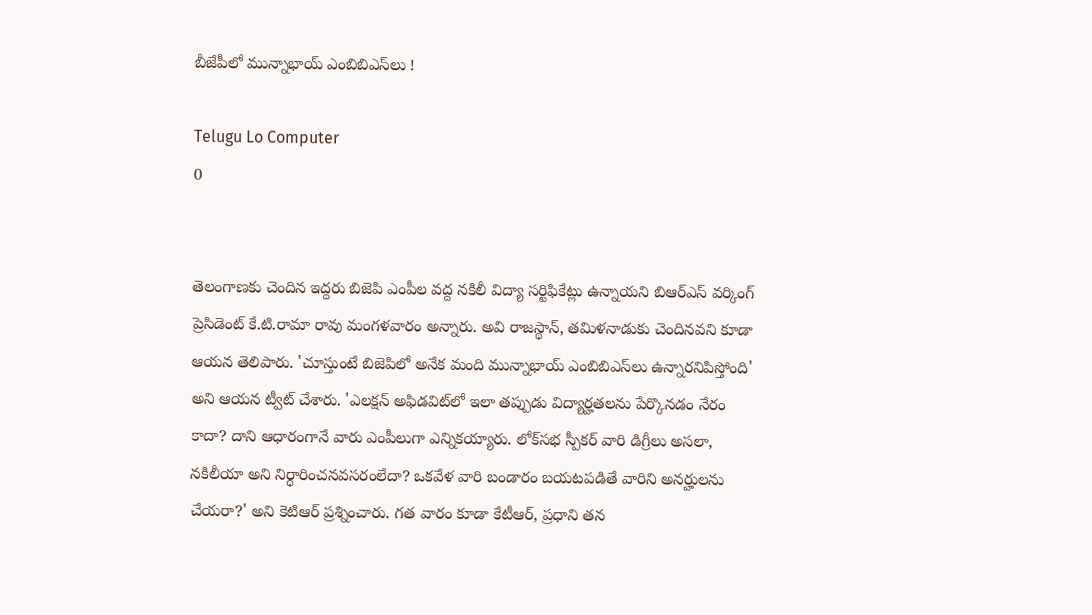బీజేపీలో మున్నాభాయ్ ఎంబిబిఎస్‌లు !

Telugu Lo Computer
0


తెలంగాణకు చెందిన ఇద్దరు బిజెపి ఎంపీల వద్ద నకిలీ విద్యా సర్టిఫికేట్లు ఉన్నాయని బిఆర్‌ఎస్ వర్కింగ్ ప్రెసిడెంట్ కే.టి.రామా రావు మంగళవారం అన్నారు. అవి రాజస్థాన్, తమిళనాడుకు చెందినవని కూడా ఆయన తెలిపారు. 'చూస్తుంటే బిజెపిలో అనేక మంది మున్నాభాయ్ ఎంబిబిఎస్‌లు ఉన్నారనిపిస్తోంది' అని ఆయన ట్వీట్ చేశారు. 'ఎలక్షన్ అఫిడవిట్‌లో ఇలా తప్పుడు విద్యార్హతలను పేర్కొనడం నేరం కాదా? దాని ఆధారంగానే వారు ఎంపీలుగా ఎన్నికయ్యారు. లోక్‌సభ స్పీకర్ వారి డిగ్రీలు అసలా, నకిలీయా అని నిర్ధారించనవసరంలేదా? ఒకవేళ వారి బండారం బయటపడితే వారిని అనర్హులను చేయరా?' అని కెటిఆర్ ప్రశ్నించారు. గత వారం కూడా కేటీఆర్, ప్రధాని తన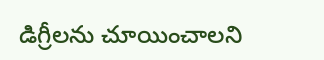డిగ్రీలను చూయించాలని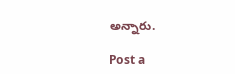అన్నారు.

Post a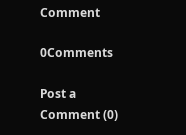Comment

0Comments

Post a Comment (0)